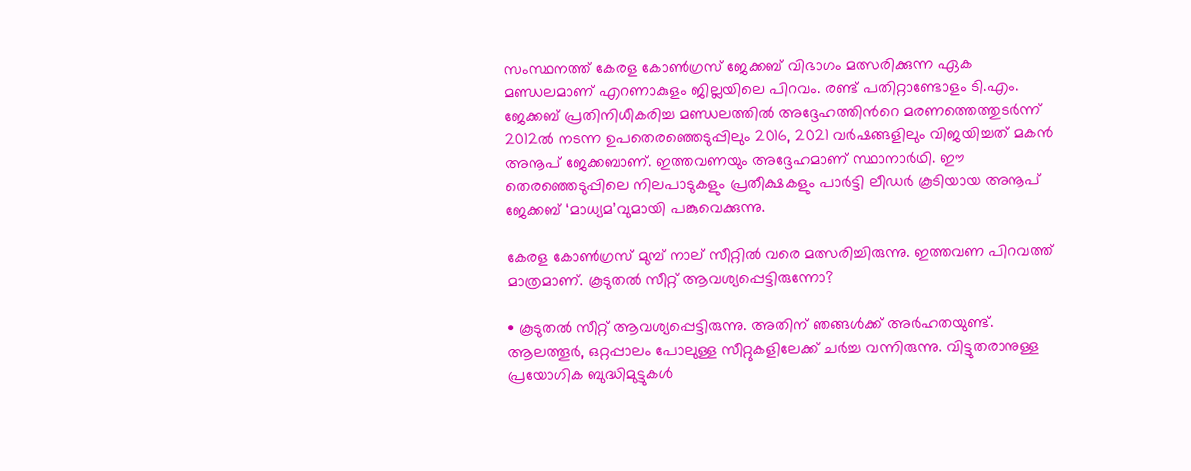സംസ്ഥനത്ത് കേരള കോൺഗ്രസ് ജേക്കബ് വിഭാഗം മത്സരിക്കുന്ന ഏക മണ്ഡലമാണ് എറണാകുളം ജില്ലയിലെ പിറവം. രണ്ട് പതിറ്റാണ്ടോളം ടി.എം. ജേക്കബ് പ്രതിനിധീകരിച്ച മണ്ഡലത്തിൽ അദ്ദേഹത്തിന്‍റെ മരണത്തെത്തുടർന്ന് 2012ൽ നടന്ന ഉപതെരഞ്ഞെടുപ്പിലും 2016, 2021 വർഷങ്ങളിലും വിജയിച്ചത് മകൻ അനൂപ് ജേക്കബാണ്. ഇത്തവണയും അദ്ദേഹമാണ് സ്ഥാനാർഥി. ഈ തെരഞ്ഞെടുപ്പിലെ നിലപാടുകളും പ്രതീക്ഷകളും പാർട്ടി ലീഡർ കൂടിയായ അനൂപ് ജേക്കബ് ‘മാധ്യമ’വുമായി പങ്കുവെക്കുന്നു.

കേരള കോൺഗ്രസ് മുമ്പ് നാല് സീറ്റിൽ വരെ മത്സരിച്ചിരുന്നു. ഇത്തവണ പിറവത്ത് മാത്രമാണ്. കൂടുതൽ സീറ്റ് ആവശ്യപ്പെട്ടിരുന്നോ?

• കൂടുതൽ സീറ്റ് ആവശ്യപ്പെട്ടിരുന്നു. അതിന് ഞങ്ങൾക്ക് അർഹതയുണ്ട്. ആലത്തൂർ, ഒറ്റപ്പാലം പോലുള്ള സീറ്റുകളിലേക്ക് ചർച്ച വന്നിരുന്നു. വിട്ടുതരാനുള്ള പ്രയോഗിക ബുദ്ധിമുട്ടുകൾ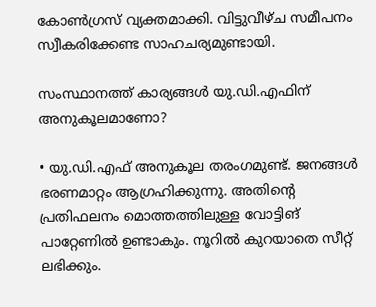കോൺഗ്രസ് വ്യക്തമാക്കി. വിട്ടുവീഴ്ച സമീപനം സ്വീകരിക്കേണ്ട സാഹചര്യമുണ്ടായി.

സംസ്ഥാനത്ത് കാര്യങ്ങൾ യു.ഡി.എഫിന് അനുകൂലമാണോ?

• യു.ഡി.എഫ് അനുകൂല തരംഗമുണ്ട്. ജനങ്ങൾ ഭരണമാറ്റം ആഗ്രഹിക്കുന്നു. അതിന്‍റെ പ്രതിഫലനം മൊത്തത്തിലുള്ള വോട്ടിങ് പാറ്റേണിൽ ഉണ്ടാകും. നൂറിൽ കുറയാതെ സീറ്റ് ലഭിക്കും.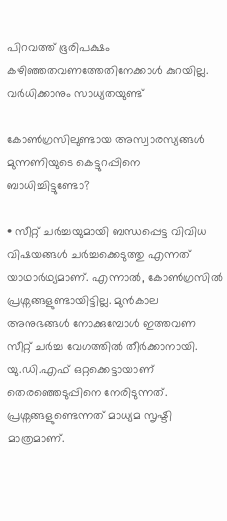പിറവത്ത് ഭൂരിപക്ഷം കഴിഞ്ഞതവണത്തേതിനേക്കാൾ കുറയില്ല. വർധിക്കാനും സാധ്യതയുണ്ട്

കോൺഗ്രസിലുണ്ടായ അസ്വാരസ്യങ്ങൾ മുന്നണിയുടെ കെട്ടുറപ്പിനെ ബാധിച്ചിട്ടുണ്ടോ?

• സീറ്റ് ചർച്ചയുമായി ബന്ധപ്പെട്ട വിവിധ വിഷയങ്ങൾ ചർച്ചക്കെടുത്തു എന്നത് യാഥാർഥ്യമാണ്. എന്നാൽ, കോൺഗ്രസിൽ പ്രശ്നങ്ങളുണ്ടായിട്ടില്ല. മുൻകാല അനുഭങ്ങൾ നോക്കുമ്പോൾ ഇത്തവണ സീറ്റ് ചർച്ച വേഗത്തിൽ തീർക്കാനായി. യു.ഡി.എഫ് ഒറ്റക്കെട്ടായാണ് തെരഞ്ഞെടുപ്പിനെ നേരിടുന്നത്. പ്രശ്നങ്ങളുണ്ടെന്നത് മാധ്യമ സൃഷ്ടി മാത്രമാണ്.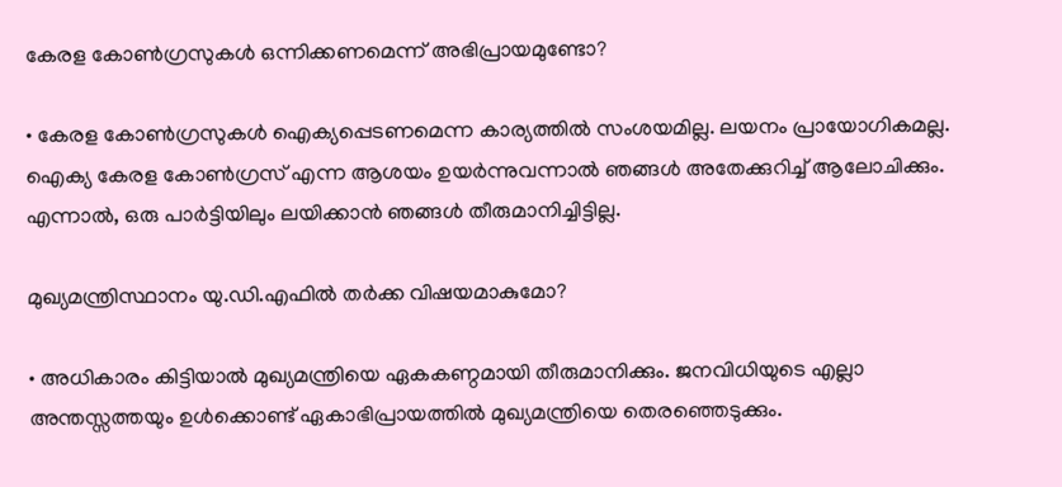കേരള കോൺഗ്രസുകൾ ഒന്നിക്കണമെന്ന് അഭിപ്രായമുണ്ടോ?

• കേരള കോൺഗ്രസുകൾ ഐക്യപ്പെടണമെന്ന കാര്യത്തിൽ സംശയമില്ല. ലയനം പ്രായോഗികമല്ല. ഐക്യ കേരള കോൺഗ്രസ് എന്ന ആശയം ഉയർന്നുവന്നാൽ ഞങ്ങൾ അതേക്കുറിച്ച് ആലോചിക്കും. എന്നാൽ, ഒരു പാർട്ടിയിലും ലയിക്കാൻ ഞങ്ങൾ തീരുമാനിച്ചിട്ടില്ല.

മുഖ്യമന്ത്രിസ്ഥാനം യു.ഡി.എഫിൽ തർക്ക വിഷയമാകുമോ?

• അധികാരം കിട്ടിയാൽ മുഖ്യമന്ത്രിയെ ഏകകണ്ഠമായി തീരുമാനിക്കും. ജനവിധിയുടെ എല്ലാ അന്തസ്സത്തയും ഉൾക്കൊണ്ട് ഏകാഭിപ്രായത്തിൽ മുഖ്യമന്ത്രിയെ തെരഞ്ഞെടുക്കും.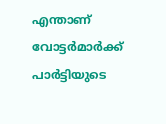എന്താണ് വോട്ടർമാർക്ക് പാർട്ടിയുടെ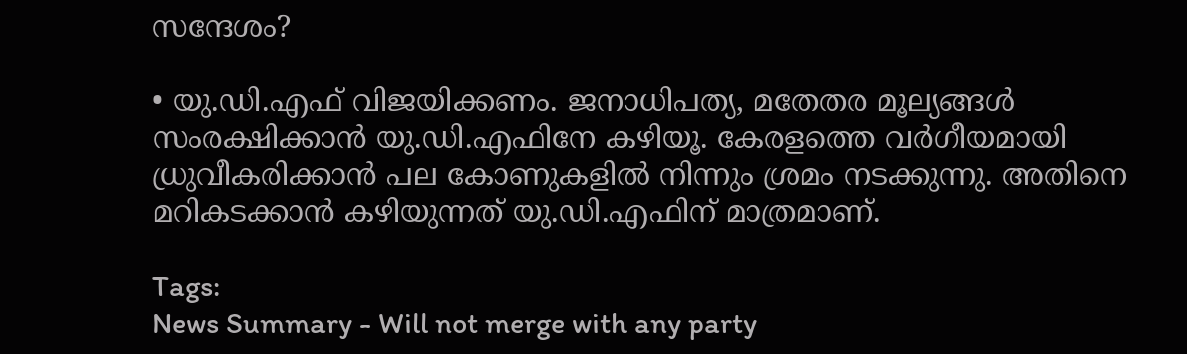സന്ദേശം?

• യു.ഡി.എഫ് വിജയിക്കണം. ജനാധിപത്യ, മതേതര മൂല്യങ്ങൾ സംരക്ഷിക്കാൻ യു.ഡി.എഫിനേ കഴിയൂ. കേരളത്തെ വർഗീയമായി ധ്രുവീകരിക്കാൻ പല കോണുകളിൽ നിന്നും ശ്രമം നടക്കുന്നു. അതിനെ മറികടക്കാൻ കഴിയുന്നത് യു.ഡി.എഫിന് മാത്രമാണ്.

Tags:
News Summary - Will not merge with any party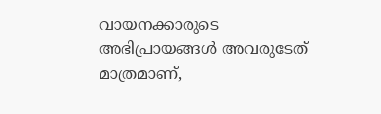വായനക്കാരുടെ അഭിപ്രായങ്ങള്‍ അവരുടേത് മാത്രമാണ്,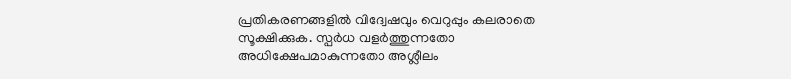പ്രതികരണങ്ങളിൽ വിദ്വേഷവും വെറുപ്പും കലരാതെ സൂക്ഷിക്കുക. സ്പർധ വളർത്തുന്നതോ അധിക്ഷേപമാകുന്നതോ അശ്ലീലം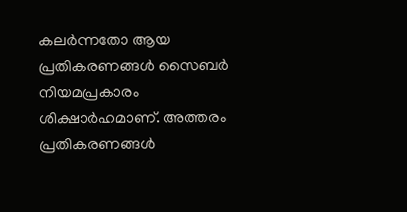കലർന്നതോ ആയ പ്രതികരണങ്ങൾ സൈബർ നിയമപ്രകാരം ശിക്ഷാർഹമാണ്. അത്തരം പ്രതികരണങ്ങൾ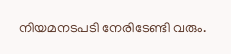നിയമനടപടി നേരിടേണ്ടി വരും.